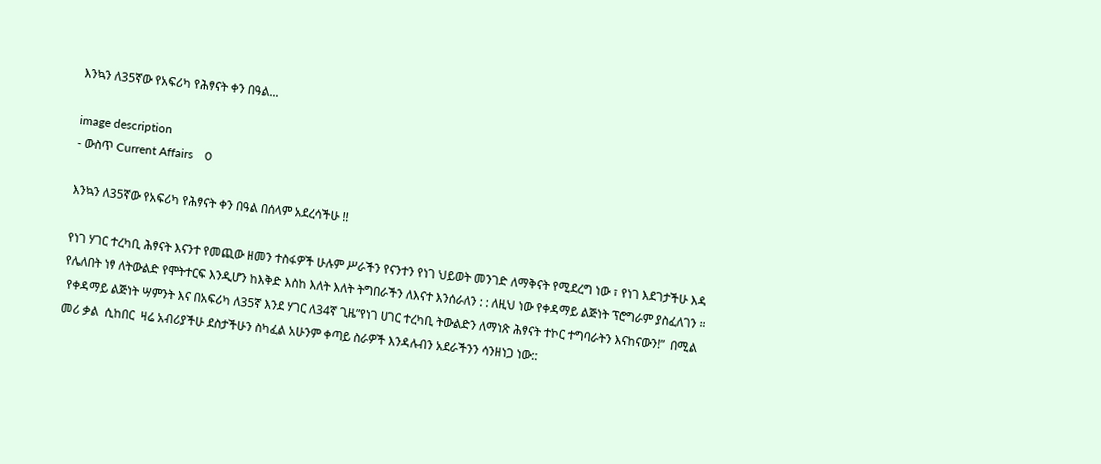እንኳን ለ35ኛው የአፍሪካ የሕፃናት ቀን በዓል...

image description
- ውስጥ Current Affairs    0

እንኳን ለ35ኛው የአፍሪካ የሕፃናት ቀን በዓል በሰላም አደረሳችሁ !!

የነገ ሃገር ተረካቢ ሕፃናት እናንተ የመጪው ዘመን ተስፋዎች ሁሉም ሥራችን የናንተን የነገ ህይወት መንገድ ለማቅናት የሚደረግ ነው ፣ የነገ እደገታችሁ እዳ የሌለበት ነፃ ለትውልድ የሞትተርፍ እንዲሆን ከእቅድ እስከ እለት እለት ትግበራችን ለእናተ እንሰራለን : : ለዚህ ነው የቀዳማይ ልጅነት ፕሮግራም ያስፈለገን ።
 የቀዳማይ ልጅነት ሣምንት እና በአፍሪካ ለ35ኛ እንደ ሃገር ለ34ኛ ጊዜ”የነገ ሀገር ተረካቢ ትውልድን ለማነጽ ሕፃናት ተኮር ተግባራትን እናከናውን!”  በሚል መሪ ቃል  ሲከበር  ዛሬ አብሪያችሁ ደስታችሁን ስካፈል አሁንም ቀጣይ ስራዎች እንዳሉብን አደራችንን ሳንዘነጋ ነው::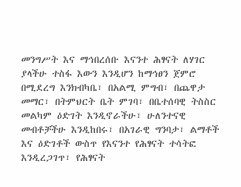መንግሥት እና ማኅበረሰቡ እናንተ ሕፃናት ለሃገር ያላችሁ ተስፋ እውን እንዲሆን ከማኅፀን ጀምሮ በሚደረግ እንክብካቤ፣ በአልሚ ምግብ፣ በጨዋታ መማር፣ በትምህርት ቤት ምገባ፣ በቤተሰባዊ ትስስር መልካም ዕድገት እንዲኖራችሁ፣ ሁለንተናዊ መብቶቻችሁ እንዲከበሩ፣ በአገራዊ ግንባታ፣ ልማቶች እና ዕድገቶች ውስጥ የእናንተ የሕፃናት ተሳትፎ እንዲረጋገጥ፣ የሕፃናት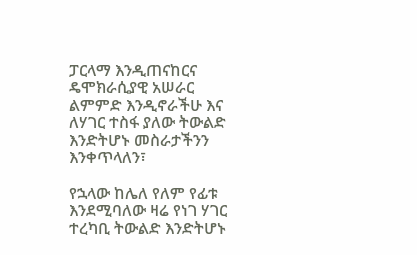ፓርላማ እንዲጠናከርና ዴሞክራሲያዊ አሠራር ልምምድ እንዲኖራችሁ እና ለሃገር ተስፋ ያለው ትውልድ እንድትሆኑ መስራታችንን እንቀጥላለን፣

የኋላው ከሌለ የለም የፊቱ እንደሚባለው ዛሬ የነገ ሃገር ተረካቢ ትውልድ እንድትሆኑ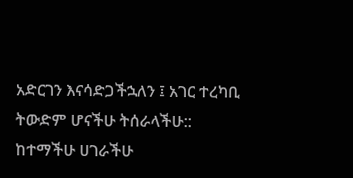አድርገን እናሳድጋችኋለን ፤ አገር ተረካቢ ትውድም ሆናችሁ ትሰራላችሁ::
ከተማችሁ ሀገራችሁ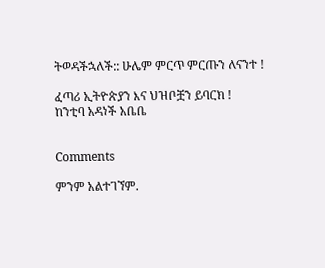ትወዳችኋለች:: ሁሌም ምርጥ ምርጡን ለናንተ !

ፈጣሪ ኢትዮጵያን እና ህዝቦቿን ይባርክ !
ከንቲባ አዳነች አቤቤ


Comments

ምንም አልተገኘም.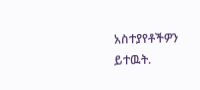አስተያየቶችዎን ይተዉት.